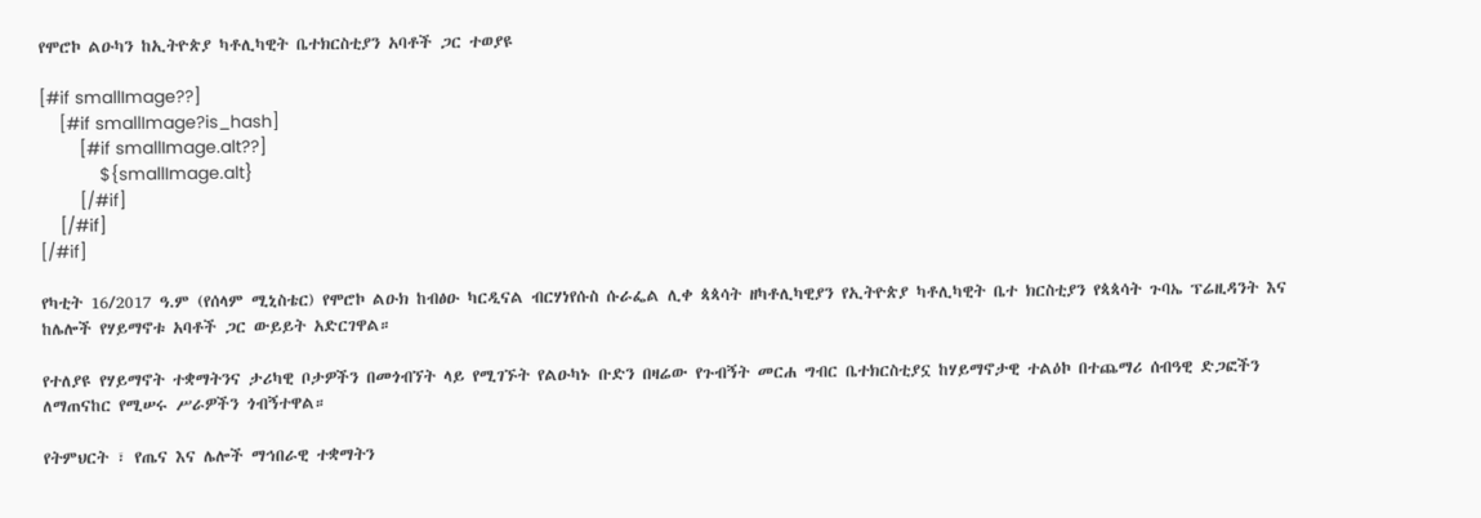የሞሮኮ ልዑካን ከኢትዮጵያ ካቶሊካዊት ቤተክርስቲያን አባቶች ጋር ተወያዩ

[#if smallImage??]
    [#if smallImage?is_hash]
        [#if smallImage.alt??]
            ${smallImage.alt}
        [/#if]
    [/#if]
[/#if]

የካቲት 16/2017 ዓ.ም (የሰላም ሚኒስቴር) የሞሮኮ ልዑክ ከብፅዑ ካርዲናል ብርሃነየሱስ ሱራፌል ሊቀ ጳጳሳት ዘካቶሊካዊያን የኢትዮጵያ ካቶሊካዊት ቤተ ክርስቲያን የጳጳሳት ጉባኤ ፕሬዚዳንት እና ከሌሎች የሃይማኖቱ አባቶች ጋር ውይይት አድርገዋል።

የተለያዩ የሃይማኖት ተቋማትንና ታሪካዊ ቦታዎችን በመጎብኘት ላይ የሚገኙት የልዑካኑ ቡድን በዛሬው የጉብኝት መርሐ ግብር ቤተክርስቲያኗ ከሃይማኖታዊ ተልዕኮ በተጨማሪ ሰብዓዊ ድጋፎችን ለማጠናከር የሚሠሩ ሥራዎችን ጎብኝተዋል።

የትምህርት ፣ የጤና እና ሌሎች ማኅበራዊ ተቋማትን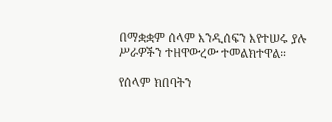በማቋቋም ሰላም እንዲሰፍን እየተሠሩ ያሉ ሥራዎችን ተዘዋውረው ተመልክተዋል።

የሰላም ክበባትን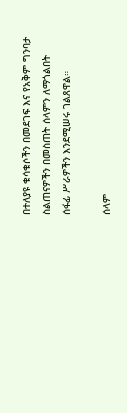በተለያዩ ቁሳቁሶችን በመደገፍ እና የአቅም ግንባታ ስልጠናዎችን በመስጠት ሰላምን ለማጎልበት ሰፋፊ ሥራዎችን እንደሚሠሩ ገልጸዋል።

ሰላም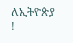ለኢትዮጵያ !